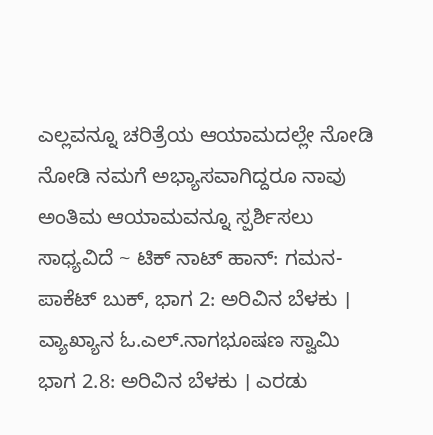ಎಲ್ಲವನ್ನೂ ಚರಿತ್ರೆಯ ಆಯಾಮದಲ್ಲೇ ನೋಡಿ ನೋಡಿ ನಮಗೆ ಅಭ್ಯಾಸವಾಗಿದ್ದರೂ ನಾವು ಅಂತಿಮ ಆಯಾಮವನ್ನೂ ಸ್ಪರ್ಶಿಸಲು ಸಾಧ್ಯವಿದೆ ~ ಟಿಕ್ ನಾಟ್ ಹಾನ್: ಗಮನ-ಪಾಕೆಟ್ ಬುಕ್, ಭಾಗ 2: ಅರಿವಿನ ಬೆಳಕು । ವ್ಯಾಖ್ಯಾನ ಓ.ಎಲ್.ನಾಗಭೂಷಣ ಸ್ವಾಮಿ
ಭಾಗ 2.8: ಅರಿವಿನ ಬೆಳಕು । ಎರಡು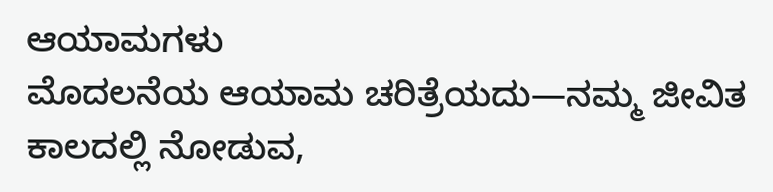ಆಯಾಮಗಳು
ಮೊದಲನೆಯ ಆಯಾಮ ಚರಿತ್ರೆಯದು—ನಮ್ಮ ಜೀವಿತ ಕಾಲದಲ್ಲಿ ನೋಡುವ,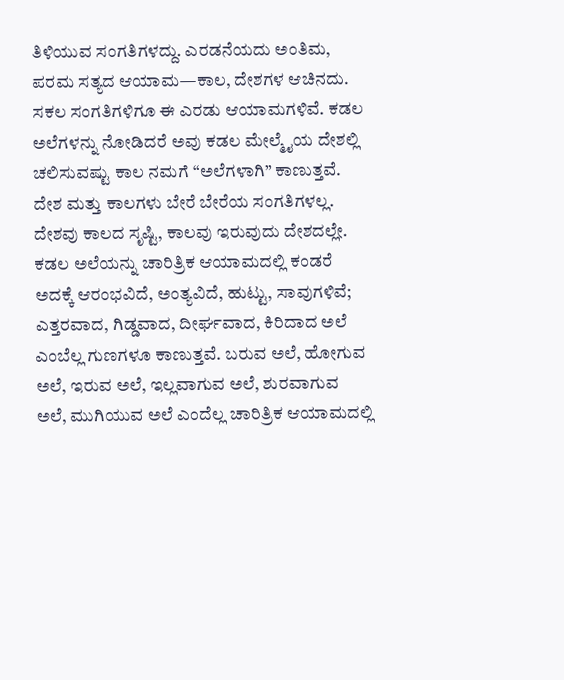ತಿಳಿಯುವ ಸಂಗತಿಗಳದ್ದು. ಎರಡನೆಯದು ಅಂತಿಮ, ಪರಮ ಸತ್ಯದ ಆಯಾಮ—ಕಾಲ, ದೇಶಗಳ ಆಚಿನದು.
ಸಕಲ ಸಂಗತಿಗಳಿಗೂ ಈ ಎರಡು ಆಯಾಮಗಳಿವೆ. ಕಡಲ ಅಲೆಗಳನ್ನು ನೋಡಿದರೆ ಅವು ಕಡಲ ಮೇಲ್ಮೈಯ ದೇಶಲ್ಲಿ ಚಲಿಸುವಷ್ಟು ಕಾಲ ನಮಗೆ “ಅಲೆಗಳಾಗಿ” ಕಾಣುತ್ತವೆ. ದೇಶ ಮತ್ತು ಕಾಲಗಳು ಬೇರೆ ಬೇರೆಯ ಸಂಗತಿಗಳಲ್ಲ. ದೇಶವು ಕಾಲದ ಸೃಷ್ಟಿ, ಕಾಲವು ಇರುವುದು ದೇಶದಲ್ಲೇ. ಕಡಲ ಅಲೆಯನ್ನು ಚಾರಿತ್ರಿಕ ಆಯಾಮದಲ್ಲಿ ಕಂಡರೆ ಅದಕ್ಕೆ ಆರಂಭವಿದೆ, ಅಂತ್ಯವಿದೆ, ಹುಟ್ಟು, ಸಾವುಗಳಿವೆ; ಎತ್ತರವಾದ, ಗಿಡ್ಡವಾದ, ದೀರ್ಘವಾದ, ಕಿರಿದಾದ ಅಲೆ ಎಂಬೆಲ್ಲ ಗುಣಗಳೂ ಕಾಣುತ್ತವೆ. ಬರುವ ಅಲೆ, ಹೋಗುವ ಅಲೆ, ಇರುವ ಅಲೆ, ಇಲ್ಲವಾಗುವ ಅಲೆ, ಶುರವಾಗುವ ಅಲೆ, ಮುಗಿಯುವ ಅಲೆ ಎಂದೆಲ್ಲ ಚಾರಿತ್ರಿಕ ಆಯಾಮದಲ್ಲಿ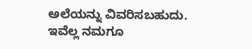ಅಲೆಯನ್ನು ವಿವರಿಸಬಹುದು.
ಇವೆಲ್ಲ ನಮಗೂ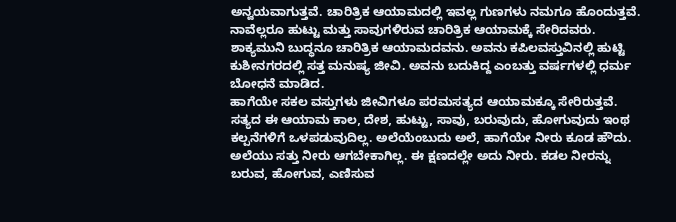ಅನ್ವಯವಾಗುತ್ತವೆ. ಚಾರಿತ್ರಿಕ ಆಯಾಮದಲ್ಲಿ ಇವಲ್ಲ ಗುಣಗಳು ನಮಗೂ ಹೊಂದುತ್ತವೆ. ನಾವೆಲ್ಲರೂ ಹುಟ್ಟು ಮತ್ತು ಸಾವುಗಳಿರುವ ಚಾರಿತ್ರಿಕ ಆಯಾಮಕ್ಕೆ ಸೇರಿದವರು. ಶಾಕ್ಯಮುನಿ ಬುದ್ಧನೂ ಚಾರಿತ್ರಿಕ ಆಯಾಮದವನು. ಅವನು ಕಪಿಲವಸ್ತುವಿನಲ್ಲಿ ಹುಟ್ಟಿ ಕುಶೀನಗರದಲ್ಲಿ ಸತ್ತ ಮನುಷ್ಯ ಜೀವಿ. ಅವನು ಬದುಕಿದ್ದ ಎಂಬತ್ತು ವರ್ಷಗಳಲ್ಲಿ ಧರ್ಮ ಬೋಧನೆ ಮಾಡಿದ.
ಹಾಗೆಯೇ ಸಕಲ ವಸ್ತುಗಳು ಜೀವಿಗಳೂ ಪರಮಸತ್ಯದ ಆಯಾಮಕ್ಕೂ ಸೇರಿರುತ್ತವೆ. ಸತ್ಯದ ಈ ಆಯಾಮ ಕಾಲ, ದೇಶ, ಹುಟ್ಟು, ಸಾವು, ಬರುವುದು, ಹೋಗುವುದು ಇಂಥ ಕಲ್ಪನೆಗಳಿಗೆ ಒಳಪಡುವುದಿಲ್ಲ. ಅಲೆಯೆಂಬುದು ಅಲೆ, ಹಾಗೆಯೇ ನೀರು ಕೂಡ ಹೌದು. ಅಲೆಯು ಸತ್ತು ನೀರು ಆಗಬೇಕಾಗಿಲ್ಲ. ಈ ಕ್ಷಣದಲ್ಲೇ ಅದು ನೀರು. ಕಡಲ ನೀರನ್ನು ಬರುವ, ಹೋಗುವ, ಎಣಿಸುವ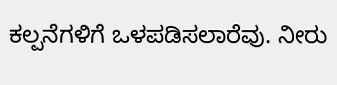ಕಲ್ಪನೆಗಳಿಗೆ ಒಳಪಡಿಸಲಾರೆವು. ನೀರು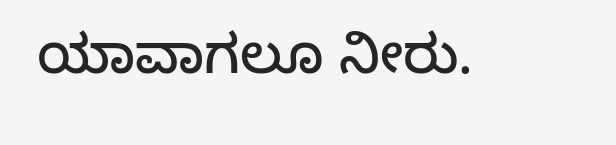ಯಾವಾಗಲೂ ನೀರು.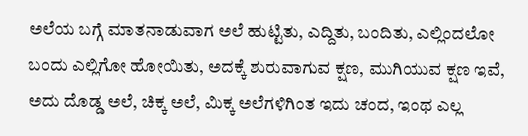ಅಲೆಯ ಬಗ್ಗೆ ಮಾತನಾಡುವಾಗ ಅಲೆ ಹುಟ್ಟಿತು, ಎದ್ದಿತು, ಬಂದಿತು, ಎಲ್ಲಿಂದಲೋ ಬಂದು ಎಲ್ಲಿಗೋ ಹೋಯಿತು, ಅದಕ್ಕೆ ಶುರುವಾಗುವ ಕ್ಷಣ, ಮುಗಿಯುವ ಕ್ಷಣ ಇವೆ, ಅದು ದೊಡ್ಡ ಅಲೆ, ಚಿಕ್ಕ ಅಲೆ, ಮಿಕ್ಕ ಅಲೆಗಳಿಗಿಂತ ಇದು ಚಂದ, ಇಂಥ ಎಲ್ಲ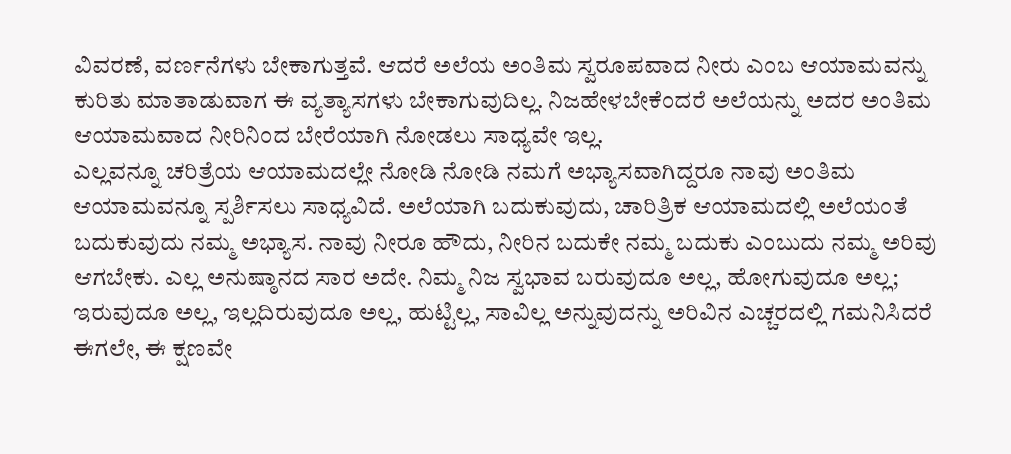ವಿವರಣೆ, ವರ್ಣನೆಗಳು ಬೇಕಾಗುತ್ತವೆ. ಆದರೆ ಅಲೆಯ ಅಂತಿಮ ಸ್ವರೂಪವಾದ ನೀರು ಎಂಬ ಆಯಾಮವನ್ನು ಕುರಿತು ಮಾತಾಡುವಾಗ ಈ ವ್ಯತ್ಯಾಸಗಳು ಬೇಕಾಗುವುದಿಲ್ಲ. ನಿಜಹೇಳಬೇಕೆಂದರೆ ಅಲೆಯನ್ನು ಅದರ ಅಂತಿಮ ಆಯಾಮವಾದ ನೀರಿನಿಂದ ಬೇರೆಯಾಗಿ ನೋಡಲು ಸಾಧ್ಯವೇ ಇಲ್ಲ.
ಎಲ್ಲವನ್ನೂ ಚರಿತ್ರೆಯ ಆಯಾಮದಲ್ಲೇ ನೋಡಿ ನೋಡಿ ನಮಗೆ ಅಭ್ಯಾಸವಾಗಿದ್ದರೂ ನಾವು ಅಂತಿಮ ಆಯಾಮವನ್ನೂ ಸ್ಪರ್ಶಿಸಲು ಸಾಧ್ಯವಿದೆ. ಅಲೆಯಾಗಿ ಬದುಕುವುದು, ಚಾರಿತ್ರಿಕ ಆಯಾಮದಲ್ಲಿ ಅಲೆಯಂತೆ ಬದುಕುವುದು ನಮ್ಮ ಅಭ್ಯಾಸ. ನಾವು ನೀರೂ ಹೌದು, ನೀರಿನ ಬದುಕೇ ನಮ್ಮ ಬದುಕು ಎಂಬುದು ನಮ್ಮ ಅರಿವು ಆಗಬೇಕು. ಎಲ್ಲ ಅನುಷ್ಠಾನದ ಸಾರ ಅದೇ. ನಿಮ್ಮ ನಿಜ ಸ್ವಭಾವ ಬರುವುದೂ ಅಲ್ಲ, ಹೋಗುವುದೂ ಅಲ್ಲ; ಇರುವುದೂ ಅಲ್ಲ, ಇಲ್ಲದಿರುವುದೂ ಅಲ್ಲ, ಹುಟ್ಟಿಲ್ಲ, ಸಾವಿಲ್ಲ ಅನ್ನುವುದನ್ನು ಅರಿವಿನ ಎಚ್ಚರದಲ್ಲಿ ಗಮನಿಸಿದರೆ ಈಗಲೇ, ಈ ಕ್ಷಣವೇ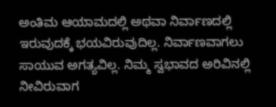ಅಂತಿಮ ಆಯಾಮದಲ್ಲಿ ಅಥವಾ ನಿರ್ವಾಣದಲ್ಲಿ ಇರುವುದಕ್ಕೆ ಭಯವಿರುವುದಿಲ್ಲ. ನಿರ್ವಾಣವಾಗಲು ಸಾಯುವ ಅಗತ್ಯವಿಲ್ಲ. ನಿಮ್ಮ ಸ್ವಭಾವದ ಅರಿವಿನಲ್ಲಿ ನೀವಿರುವಾಗ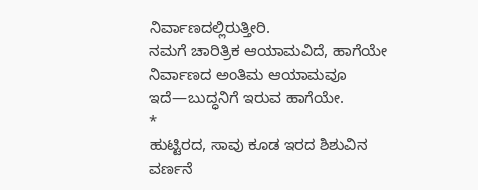ನಿರ್ವಾಣದಲ್ಲಿರುತ್ತೀರಿ.
ನಮಗೆ ಚಾರಿತ್ರಿಕ ಆಯಾಮವಿದೆ, ಹಾಗೆಯೇ ನಿರ್ವಾಣದ ಅಂತಿಮ ಆಯಾಮವೂ ಇದೆ—ಬುದ್ಧನಿಗೆ ಇರುವ ಹಾಗೆಯೇ.
*
ಹುಟ್ಟಿರದ, ಸಾವು ಕೂಡ ಇರದ ಶಿಶುವಿನ ವರ್ಣನೆ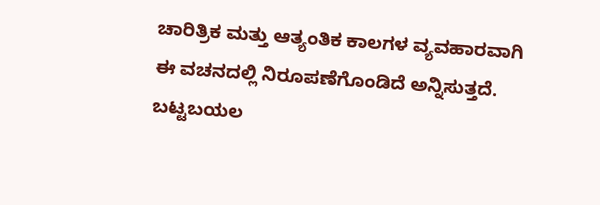ಚಾರಿತ್ರಿಕ ಮತ್ತು ಆತ್ಯಂತಿಕ ಕಾಲಗಳ ವ್ಯವಹಾರವಾಗಿ ಈ ವಚನದಲ್ಲಿ ನಿರೂಪಣೆಗೊಂಡಿದೆ ಅನ್ನಿಸುತ್ತದೆ.
ಬಟ್ಟಬಯಲ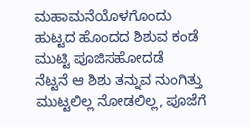ಮಹಾಮನೆಯೊಳಗೊಂದು
ಹುಟ್ಟದ ಹೊಂದದ ಶಿಶುವ ಕಂಡೆ
ಮುಟ್ಟಿ ಪೂಜಿಸಹೋದಡೆ
ನೆಟ್ಟನೆ ಆ ಶಿಶು ತನ್ನುವ ನುಂಗಿತ್ತು
ಮುಟ್ಟಲಿಲ್ಲ ನೋಡಲಿಲ್ಲ, ಪೂಜೆಗೆ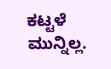ಕಟ್ಟಳೆ ಮುನ್ನಿಲ್ಲ.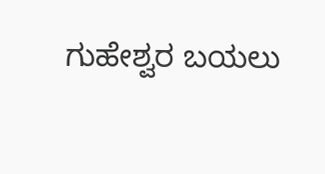ಗುಹೇಶ್ವರ ಬಯಲು